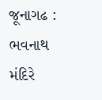જૂનાગઢ : ભવનાથ મંદિરે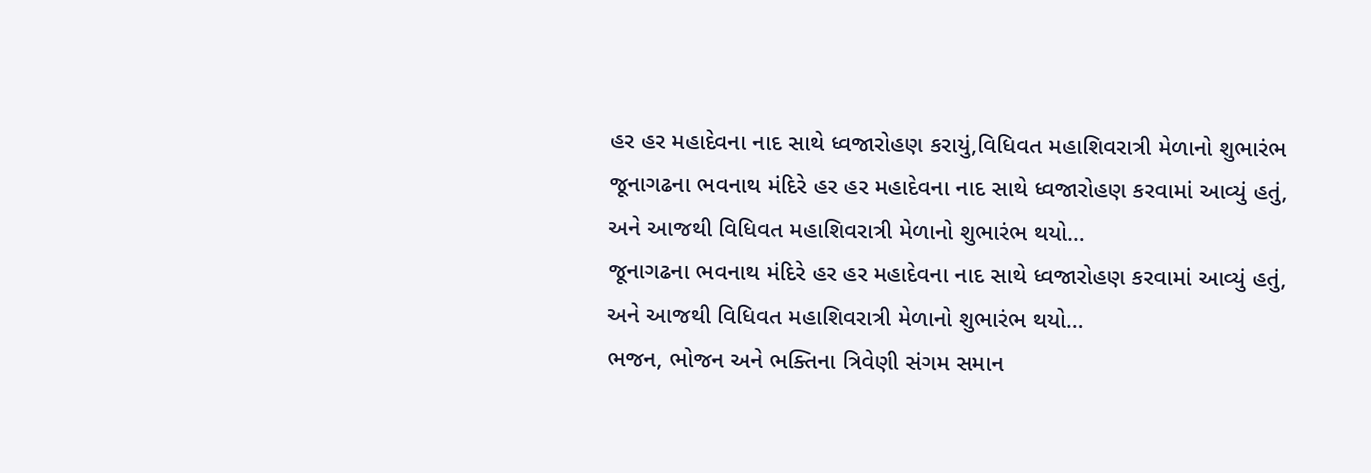હર હર મહાદેવના નાદ સાથે ધ્વજારોહણ કરાયું,વિધિવત મહાશિવરાત્રી મેળાનો શુભારંભ
જૂનાગઢના ભવનાથ મંદિરે હર હર મહાદેવના નાદ સાથે ધ્વજારોહણ કરવામાં આવ્યું હતું, અને આજથી વિધિવત મહાશિવરાત્રી મેળાનો શુભારંભ થયો…
જૂનાગઢના ભવનાથ મંદિરે હર હર મહાદેવના નાદ સાથે ધ્વજારોહણ કરવામાં આવ્યું હતું, અને આજથી વિધિવત મહાશિવરાત્રી મેળાનો શુભારંભ થયો…
ભજન, ભોજન અને ભક્તિના ત્રિવેણી સંગમ સમાન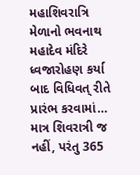મહાશિવરાત્રિ મેળાનો ભવનાથ મહાદેવ મંદિરે ધ્વજારોહણ કર્યા બાદ વિધિવત્ રીતે પ્રારંભ કરવામાં…
માત્ર શિવરાત્રી જ નહીં, પરંતુ 365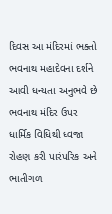દિવસ આ મંદિરમાં ભક્તો ભવનાથ મહાદેવના દર્શને આવી ધન્યતા અનુભવે છે
ભવનાથ મંદિર ઉપર ધાર્મિક વિધિથી ધ્વજા રોહણ કરી પારંપરિક અને ભાતીગળ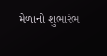મેળાનો શુભારંભ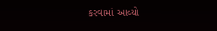કરવામાં આવ્યો